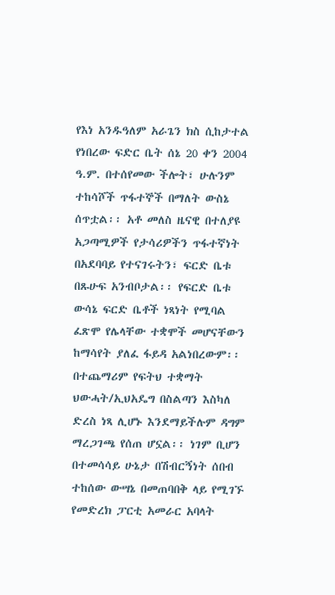የእነ አንዱዓለም አራጌን ክስ ሲከታተል የነበረው ፍድር ቤት ሰኔ 20 ቀን 2004 ዓ.ም. በተሰየመው ችሎት፣ ሁሉንም ተከሳሾች ጥፋተኞች በማለት ውስኔ ሰጥቷል፡፡ አቶ መለስ ዜናዊ በተለያዩ አጋጣሚዎች የታሳሪዎችን ጥፋተኛነት በአደባባይ የተናገሩትን፣ ፍርድ ቤቱ በጹሁፍ አንብቦታል፡፡ የፍርድ ቤቱ ውሳኔ ፍርድ ቤቶች ነጻነት የሚባል ፈጽሞ የሌላቸው ተቋሞች መሆናቸውን ከማሳየት ያለፈ ፋይዳ አልነበረውም፡፡ በተጨማሪም የፍትህ ተቋማት ህውሓት/ኢህአዴግ በስልጣን እስካለ ድረስ ነጻ ሊሆኑ እንደማይችሉም ዳግም ማረጋገጫ የሰጠ ሆኗል፡፡ ነገም ቢሆን በተመሳሳይ ሁኔታ በሽብርኝነት ሰበብ ተከሰው ውሣኔ በመጠባበቅ ላይ የሚገኙ የመድረክ ፓርቲ አመራር አባላት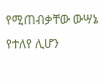የሚጠብቃቸው ውሣኔ የተለየ ሊሆን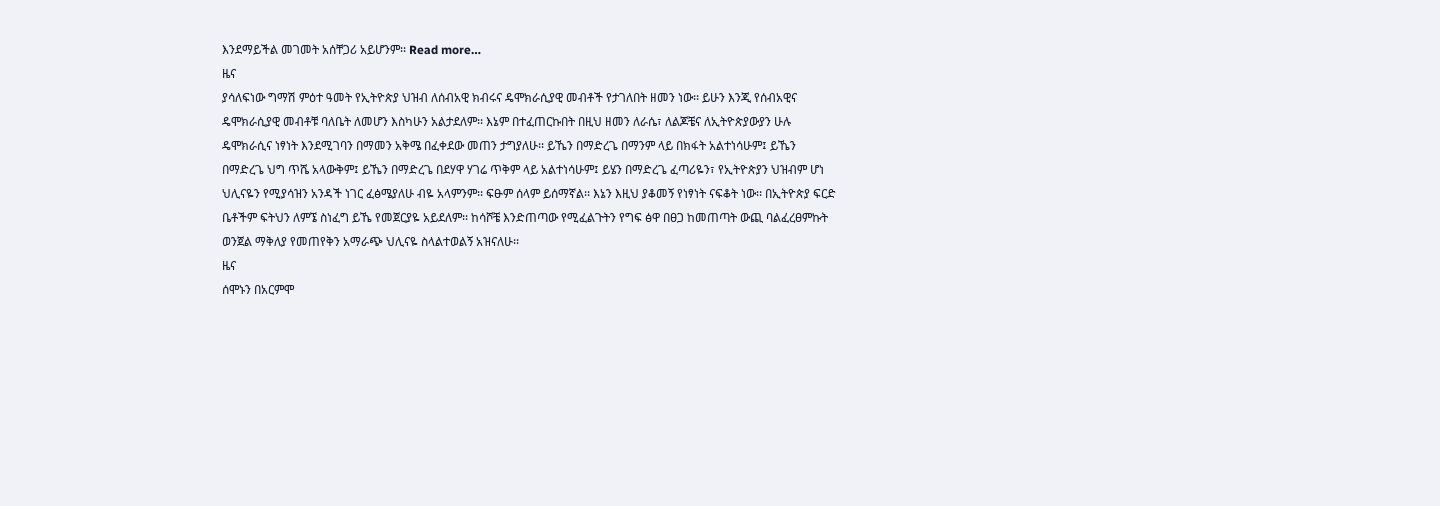እንደማይችል መገመት አሰቸጋሪ አይሆንም፡፡ Read more…
ዜና
ያሳለፍነው ግማሽ ምዕተ ዓመት የኢትዮጵያ ህዝብ ለሰብአዊ ክብሩና ዴሞክራሲያዊ መብቶች የታገለበት ዘመን ነው፡፡ ይሁን እንጂ የሰብአዊና ዴሞክራሲያዊ መብቶቹ ባለቤት ለመሆን እስካሁን አልታደለም፡፡ እኔም በተፈጠርኩበት በዚህ ዘመን ለራሴ፣ ለልጆቼና ለኢትዮጵያውያን ሁሉ ዴሞክራሲና ነፃነት እንደሚገባን በማመን አቅሜ በፈቀደው መጠን ታግያለሁ፡፡ ይኼን በማድረጌ በማንም ላይ በክፋት አልተነሳሁም፤ ይኼን በማድረጌ ህግ ጥሼ አላውቅም፤ ይኼን በማድረጌ በደሃዋ ሃገሬ ጥቅም ላይ አልተነሳሁም፤ ይሄን በማድረጌ ፈጣሪዬን፣ የኢትዮጵያን ህዝብም ሆነ ህሊናዬን የሚያሳዝን አንዳች ነገር ፈፅሜያለሁ ብዬ አላምንም፡፡ ፍፁም ሰላም ይሰማኛል፡፡ እኔን እዚህ ያቆመኝ የነፃነት ናፍቆት ነው፡፡ በኢትዮጵያ ፍርድ ቤቶችም ፍትህን ለምኜ ስነፈግ ይኼ የመጀርያዬ አይደለም፡፡ ከሳሾቼ እንድጠጣው የሚፈልጉትን የግፍ ፅዋ በፀጋ ከመጠጣት ውጪ ባልፈረፀምኩት ወንጀል ማቅለያ የመጠየቅን አማራጭ ህሊናዬ ስላልተወልኝ አዝናለሁ፡፡
ዜና
ሰሞኑን በአርምሞ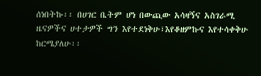ሰነበትኩ፡፡ በሀገር ቤትም ሆነ በውጪው አሳዛኝና አስገራሚ ዜናዎችና ሀተታዎች ግን እየተደነቅሁ፣እየቆዘምኩና እየተሳቀቅሁ ከርሜያለሁ፡፡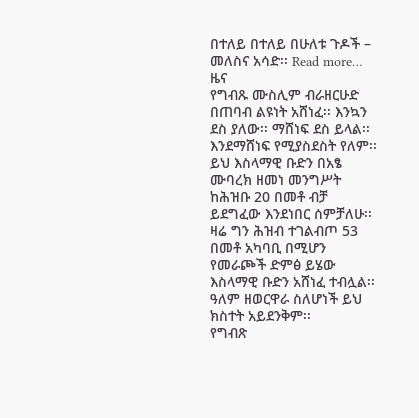በተለይ በተለይ በሁለቱ ጉዶች – መለስና አሳድ፡፡ Read more…
ዜና
የግብጹ ሙስሊም ብራዘርሁድ በጠባብ ልዩነት አሸነፈ፡፡ እንኳን ደስ ያለው፡፡ ማሸነፍ ደስ ይላል፡፡ እንደማሸነፍ የሚያስደስት የለም፡፡
ይህ እስላማዊ ቡድን በአፄ ሙባረክ ዘመነ መንግሥት ከሕዝቡ 20 በመቶ ብቻ ይደግፈው እንደነበር ሰምቻለሁ፡፡ ዛሬ ግን ሕዝብ ተገልብጦ 53 በመቶ አካባቢ በሚሆን የመራጮች ድምፅ ይሄው እስላማዊ ቡድን አሸነፈ ተብሏል፡፡ ዓለም ዘወርዋራ ስለሆነች ይህ ክስተት አይደንቅም፡፡
የግብጽ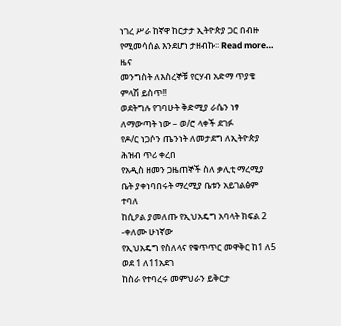ነገረ ሥራ ከኛዋ ከርታታ ኢትዮጵያ ጋር በብዙ የሚመሳሰል እንደሆነ ታዘብኩ፡፡ Read more…
ዜና
መንግስት ለእስረኞቹ የርሃብ አድማ ጥያቄ ምላሽ ይስጥ!!
ወደትግሉ የገባሁት ቅድሚያ ራሴን ነፃ ለማውጣት ነው – ወ/ሮ ላቀች ደገፉ
የዶ/ር ነጋሶን ጤንነት ለመታደግ ለኢትዮጵያ ሕዝብ ጥሪ ቀረበ
የአዲስ ዘመን ጋዜጠኞች ስለ ቃሊቲ ማረሚያ ቤት ያቀነባበሩት ማረሚያ ቤቱን አይገልፅም ተባለ
ከሲዖል ያመለጡ የኢህአዴግ አባላት ክፍል 2 -ቀለሙ ሁነኛው
የኢህአዴግ የስለላና የቁጥጥር መዋቅር ከ1 ለ5 ወደ 1 ለ11አደገ
ከስራ የተባረሩ መምህራን ይቅርታ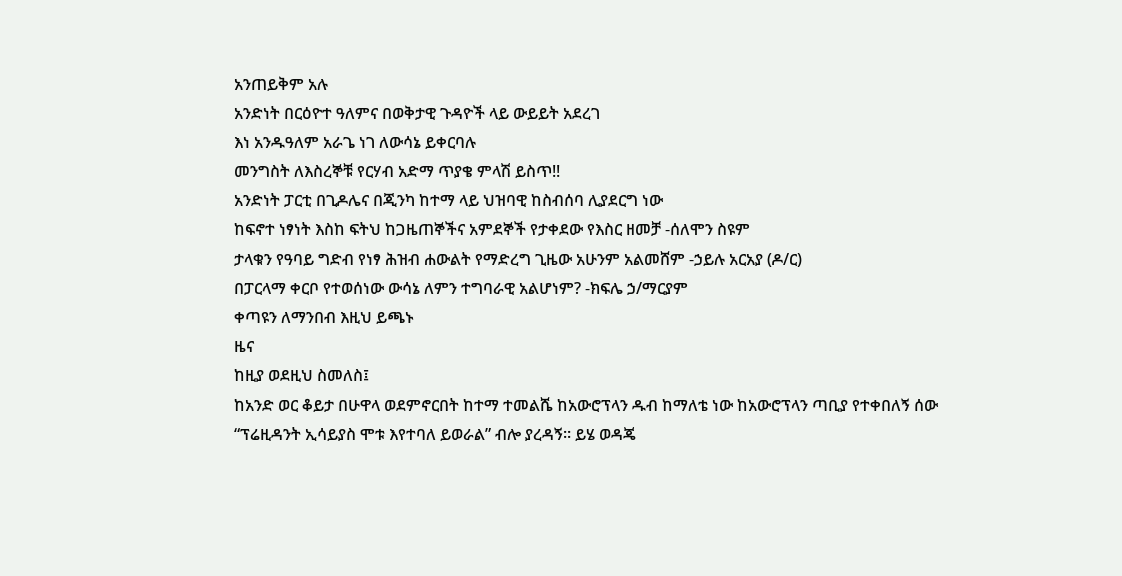አንጠይቅም አሉ
አንድነት በርዕዮተ ዓለምና በወቅታዊ ጉዳዮች ላይ ውይይት አደረገ
እነ አንዱዓለም አራጌ ነገ ለውሳኔ ይቀርባሉ
መንግስት ለእስረኞቹ የርሃብ አድማ ጥያቄ ምላሽ ይስጥ!!
አንድነት ፓርቲ በጊዶሌና በጂንካ ከተማ ላይ ህዝባዊ ከስብሰባ ሊያደርግ ነው
ከፍኖተ ነፃነት እስከ ፍትህ ከጋዜጠኞችና አምደኞች የታቀደው የእስር ዘመቻ -ሰለሞን ስዩም
ታላቁን የዓባይ ግድብ የነፃ ሕዝብ ሐውልት የማድረግ ጊዜው አሁንም አልመሸም -ኃይሉ አርአያ (ዶ/ር)
በፓርላማ ቀርቦ የተወሰነው ውሳኔ ለምን ተግባራዊ አልሆነም? -ክፍሌ ኃ/ማርያም
ቀጣዩን ለማንበብ እዚህ ይጫኑ
ዜና
ከዚያ ወደዚህ ስመለስ፤
ከአንድ ወር ቆይታ በሁዋላ ወደምኖርበት ከተማ ተመልሼ ከአውሮፕላን ዱብ ከማለቴ ነው ከአውሮፕላን ጣቢያ የተቀበለኝ ሰው “ፕሬዚዳንት ኢሳይያስ ሞቱ እየተባለ ይወራል” ብሎ ያረዳኝ። ይሄ ወዳጄ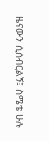ዜናውን ሲሰብርልኝ፤ ስሜቴ ሁሉ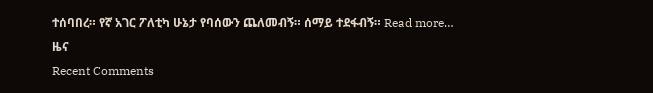ተሰባበረ። የኛ አገር ፖለቲካ ሁኔታ የባሰውን ጨለመብኝ። ሰማይ ተደፋብኝ። Read more…
ዜና
Recent Comments